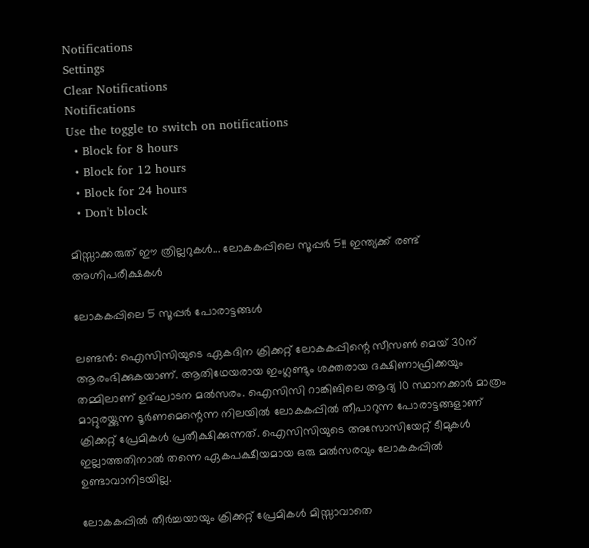Notifications
Settings
Clear Notifications
Notifications
Use the toggle to switch on notifications
  • Block for 8 hours
  • Block for 12 hours
  • Block for 24 hours
  • Don't block

മിസ്സാക്കരുത് ഈ ത്രില്ലറുകള്‍... ലോകകപ്പിലെ സൂപ്പര്‍ 5!! ഇന്ത്യക്ക് രണ്ട് അഗ്നിപരീക്ഷകള്‍

ലോകകപ്പിലെ 5 സൂപ്പര്‍ പോരാട്ടങ്ങൾ

ലണ്ടന്‍: ഐസിസിയുടെ ഏകദിന ക്രിക്കറ്റ് ലോകകപ്പിന്റെ സീസണ്‍ മെയ് 30ന് ആരംഭിക്കുകയാണ്. ആതിഥേയരായ ഇംഗ്ലണ്ടും ശക്തരായ ദക്ഷിണാഫ്രിക്കയും തമ്മിലാണ് ഉദ്ഘാടന മല്‍സരം. ഐസിസി റാങ്കിങിലെ ആദ്യ 10 സ്ഥാനക്കാര്‍ മാത്രം മാറ്റുരയ്ക്കുന്ന ടൂര്‍ണമെന്റെന്ന നിലയില്‍ ലോകകപ്പില്‍ തീപാറുന്ന പോരാട്ടങ്ങളാണ് ക്രിക്കറ്റ് പ്രേമികള്‍ പ്രതീക്ഷിക്കുന്നത്. ഐസിസിയുടെ അസോസിയേറ്റ് ടീമുകള്‍ ഇല്ലാത്തതിനാല്‍ തന്നെ ഏകപക്ഷീയമായ ഒരു മല്‍സരവും ലോകകപ്പില്‍ ഉണ്ടാവാനിടയില്ല.

ലോകകപ്പില്‍ തീര്‍ച്ചയായും ക്രിക്കറ്റ് പ്രേമികള്‍ മിസ്സാവാതെ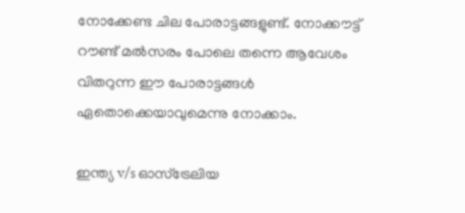നോക്കേണ്ട ചില പോരാട്ടങ്ങളുണ്ട്. നോക്കൗട്ട് റൗണ്ട് മല്‍സരം പോലെ തന്നെ ആവേശം വിതറുന്ന ഈ പോരാട്ടങ്ങള്‍ ഏതൊക്കെയാവുമെന്നു നോക്കാം.

ഇന്ത്യ v/s ഓസ്‌ട്രേലിയ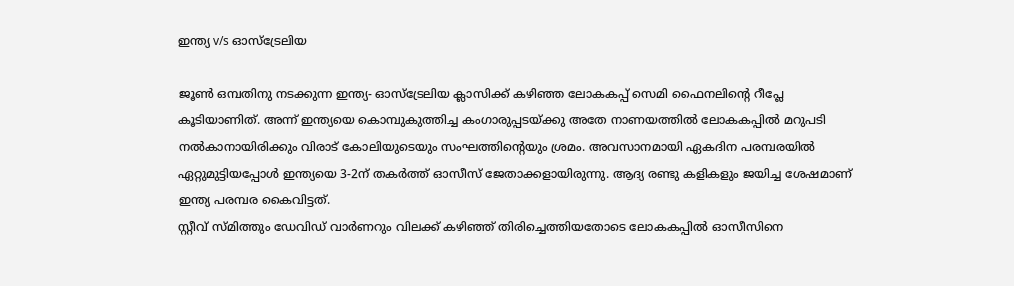ഇന്ത്യ v/s ഓസ്‌ട്രേലിയ

ജൂണ്‍ ഒമ്പതിനു നടക്കുന്ന ഇന്ത്യ- ഓസ്‌ട്രേലിയ ക്ലാസിക്ക് കഴിഞ്ഞ ലോകകപ്പ് സെമി ഫൈനലിന്റെ റീപ്ലേ കൂടിയാണിത്. അന്ന് ഇന്ത്യയെ കൊമ്പുകുത്തിച്ച കംഗാരുപ്പടയ്ക്കു അതേ നാണയത്തില്‍ ലോകകപ്പില്‍ മറുപടി നല്‍കാനായിരിക്കും വിരാട് കോലിയുടെയും സംഘത്തിന്റെയും ശ്രമം. അവസാനമായി ഏകദിന പരമ്പരയില്‍ ഏറ്റുമുട്ടിയപ്പോള്‍ ഇന്ത്യയെ 3-2ന് തകര്‍ത്ത് ഓസീസ് ജേതാക്കളായിരുന്നു. ആദ്യ രണ്ടു കളികളും ജയിച്ച ശേഷമാണ് ഇന്ത്യ പരമ്പര കൈവിട്ടത്.
സ്റ്റീവ് സ്മിത്തും ഡേവിഡ് വാര്‍ണറും വിലക്ക് കഴിഞ്ഞ് തിരിച്ചെത്തിയതോടെ ലോകകപ്പില്‍ ഓസീസിനെ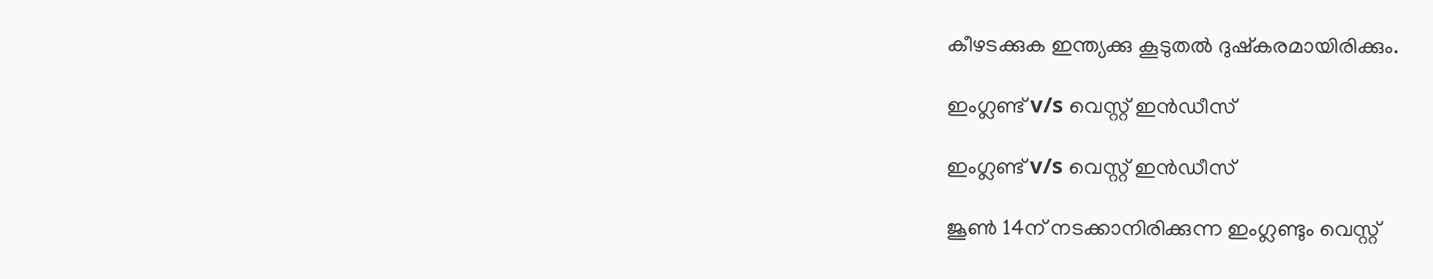കീഴടക്കുക ഇന്ത്യക്കു കൂടുതല്‍ ദുഷ്‌കരമായിരിക്കും.

ഇംഗ്ലണ്ട് v/s വെസ്റ്റ് ഇന്‍ഡീസ്

ഇംഗ്ലണ്ട് v/s വെസ്റ്റ് ഇന്‍ഡീസ്

ജൂണ്‍ 14ന് നടക്കാനിരിക്കുന്ന ഇംഗ്ലണ്ടും വെസ്റ്റ്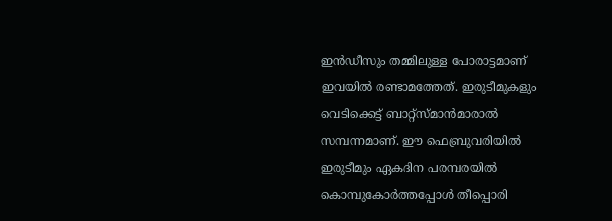ഇന്‍ഡീസും തമ്മിലുള്ള പോരാട്ടമാണ് ഇവയില്‍ രണ്ടാമത്തേത്. ഇരുടീമുകളും വെടിക്കെട്ട് ബാറ്റ്‌സ്മാന്‍മാരാല്‍ സമ്പന്നമാണ്. ഈ ഫെബ്രുവരിയില്‍ ഇരുടീമും ഏകദിന പരമ്പരയില്‍ കൊമ്പുകോര്‍ത്തപ്പോള്‍ തീപ്പൊരി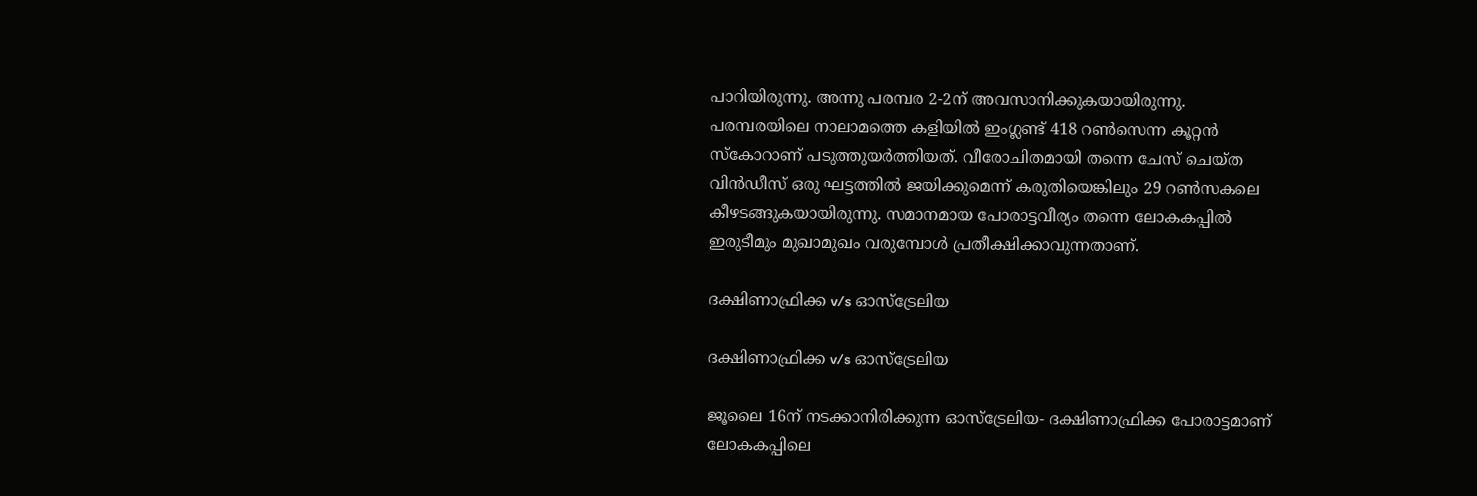പാറിയിരുന്നു. അന്നു പരമ്പര 2-2ന് അവസാനിക്കുകയായിരുന്നു.
പരമ്പരയിലെ നാലാമത്തെ കളിയില്‍ ഇംഗ്ലണ്ട് 418 റണ്‍സെന്ന കൂറ്റന്‍ സ്‌കോറാണ് പടുത്തുയര്‍ത്തിയത്. വീരോചിതമായി തന്നെ ചേസ് ചെയ്ത വിന്‍ഡീസ് ഒരു ഘട്ടത്തില്‍ ജയിക്കുമെന്ന് കരുതിയെങ്കിലും 29 റണ്‍സകലെ കീഴടങ്ങുകയായിരുന്നു. സമാനമായ പോരാട്ടവീര്യം തന്നെ ലോകകപ്പില്‍ ഇരുടീമും മുഖാമുഖം വരുമ്പോള്‍ പ്രതീക്ഷിക്കാവുന്നതാണ്.

ദക്ഷിണാഫ്രിക്ക v/s ഓസ്‌ട്രേലിയ

ദക്ഷിണാഫ്രിക്ക v/s ഓസ്‌ട്രേലിയ

ജൂലൈ 16ന് നടക്കാനിരിക്കുന്ന ഓസ്‌ട്രേലിയ- ദക്ഷിണാഫ്രിക്ക പോരാട്ടമാണ് ലോകകപ്പിലെ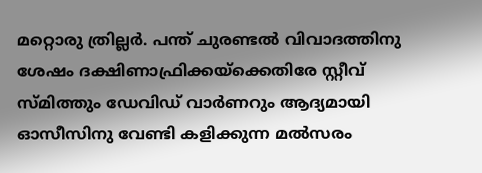മറ്റൊരു ത്രില്ലര്‍. പന്ത് ചുരണ്ടല്‍ വിവാദത്തിനു ശേഷം ദക്ഷിണാഫ്രിക്കയ്‌ക്കെതിരേ സ്റ്റീവ് സ്മിത്തും ഡേവിഡ് വാര്‍ണറും ആദ്യമായി ഓസീസിനു വേണ്ടി കളിക്കുന്ന മല്‍സരം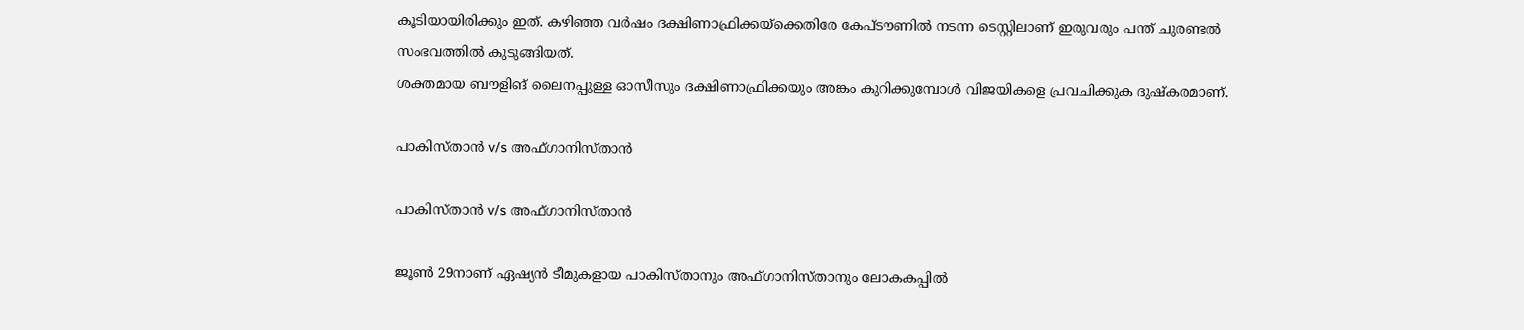കൂടിയായിരിക്കും ഇത്. കഴിഞ്ഞ വര്‍ഷം ദക്ഷിണാഫ്രിക്കയ്‌ക്കെതിരേ കേപ്ടൗണില്‍ നടന്ന ടെസ്റ്റിലാണ് ഇരുവരും പന്ത് ചുരണ്ടല്‍ സംഭവത്തില്‍ കുടുങ്ങിയത്.
ശക്തമായ ബൗളിങ് ലൈനപ്പുള്ള ഓസീസും ദക്ഷിണാഫ്രിക്കയും അങ്കം കുറിക്കുമ്പോള്‍ വിജയികളെ പ്രവചിക്കുക ദുഷ്‌കരമാണ്.

പാകിസ്താന്‍ v/s അഫ്ഗാനിസ്താന്‍

പാകിസ്താന്‍ v/s അഫ്ഗാനിസ്താന്‍

ജൂണ്‍ 29നാണ് ഏഷ്യന്‍ ടീമുകളായ പാകിസ്താനും അഫ്ഗാനിസ്താനും ലോകകപ്പില്‍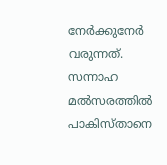നേര്‍ക്കുനേര്‍ വരുന്നത്. സന്നാഹ മല്‍സരത്തില്‍ പാകിസ്താനെ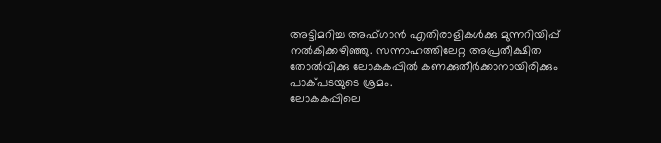അട്ടിമറിച്ച അഫ്ഗാന്‍ എതിരാളികള്‍ക്കു മുന്നറിയിപ്പ് നല്‍കിക്കഴിഞ്ഞു. സന്നാഹത്തിലേറ്റ അപ്രതീക്ഷിത തോല്‍വിക്കു ലോകകപ്പില്‍ കണക്കുതീര്‍ക്കാനായിരിക്കും പാക്പടയുടെ ശ്രമം.
ലോകകപ്പിലെ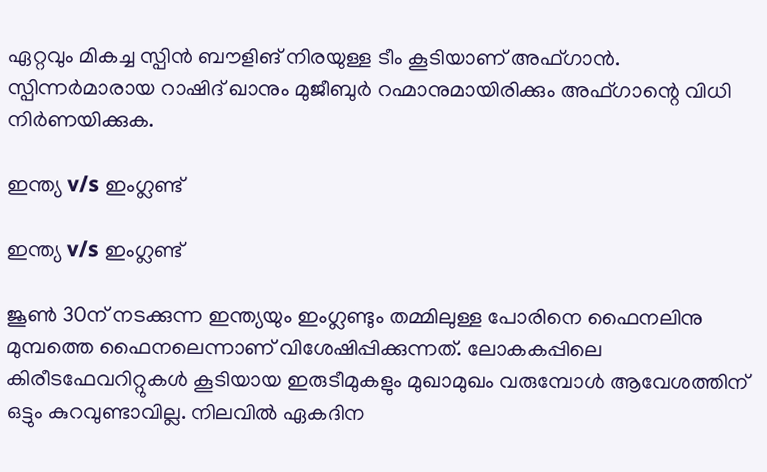ഏറ്റവും മികച്ച സ്പിന്‍ ബൗളിങ് നിരയുള്ള ടീം കൂടിയാണ് അഫ്ഗാന്‍. സ്പിന്നര്‍മാരായ റാഷിദ് ഖാനും മുജീബുര്‍ റഹ്മാനുമായിരിക്കും അഫ്ഗാന്റെ വിധി നിര്‍ണയിക്കുക.

ഇന്ത്യ v/s ഇംഗ്ലണ്ട്

ഇന്ത്യ v/s ഇംഗ്ലണ്ട്

ജൂണ്‍ 30ന് നടക്കുന്ന ഇന്ത്യയും ഇംഗ്ലണ്ടും തമ്മിലുള്ള പോരിനെ ഫൈനലിനു മുമ്പത്തെ ഫൈനലെന്നാണ് വിശേഷിപ്പിക്കുന്നത്. ലോകകപ്പിലെ കിരീടഫേവറിറ്റുകള്‍ കൂടിയായ ഇരുടീമുകളും മുഖാമുഖം വരുമ്പോള്‍ ആവേശത്തിന് ഒട്ടും കുറവുണ്ടാവില്ല. നിലവില്‍ ഏകദിന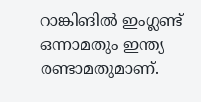റാങ്കിങില്‍ ഇംഗ്ലണ്ട് ഒന്നാമതും ഇന്ത്യ രണ്ടാമതുമാണ്.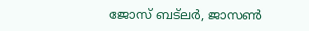ജോസ് ബട്‌ലര്‍, ജാസണ്‍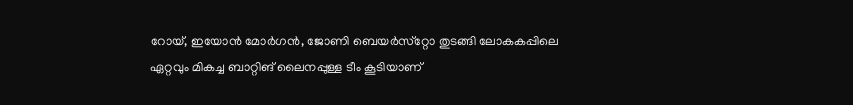റോയ്, ഇയോന്‍ മോര്‍ഗന്‍, ജോണി ബെയര്‍സ്‌റ്റോ തുടങ്ങി ലോകകപ്പിലെ ഏറ്റവും മികച്ച ബാറ്റിങ് ലൈനപ്പുള്ള ടീം കൂടിയാണ്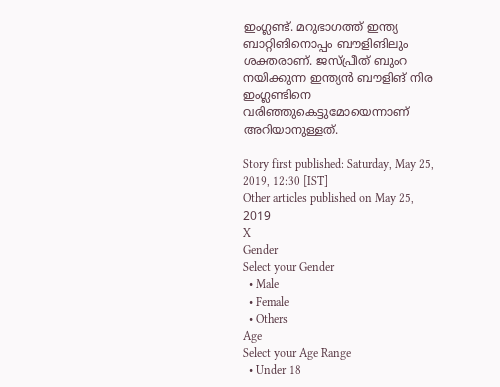ഇംഗ്ലണ്ട്. മറുഭാഗത്ത് ഇന്ത്യ ബാറ്റിങിനൊപ്പം ബൗളിങിലും ശക്തരാണ്. ജസ്പ്രീത് ബുംറ നയിക്കുന്ന ഇന്ത്യന്‍ ബൗളിങ് നിര ഇംഗ്ലണ്ടിനെ വരിഞ്ഞുകെട്ടുമോയെന്നാണ് അറിയാനുള്ളത്.

Story first published: Saturday, May 25, 2019, 12:30 [IST]
Other articles published on May 25, 2019
X
Gender
Select your Gender
  • Male
  • Female
  • Others
Age
Select your Age Range
  • Under 18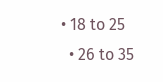• 18 to 25
  • 26 to 35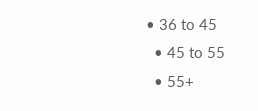• 36 to 45
  • 45 to 55
  • 55+